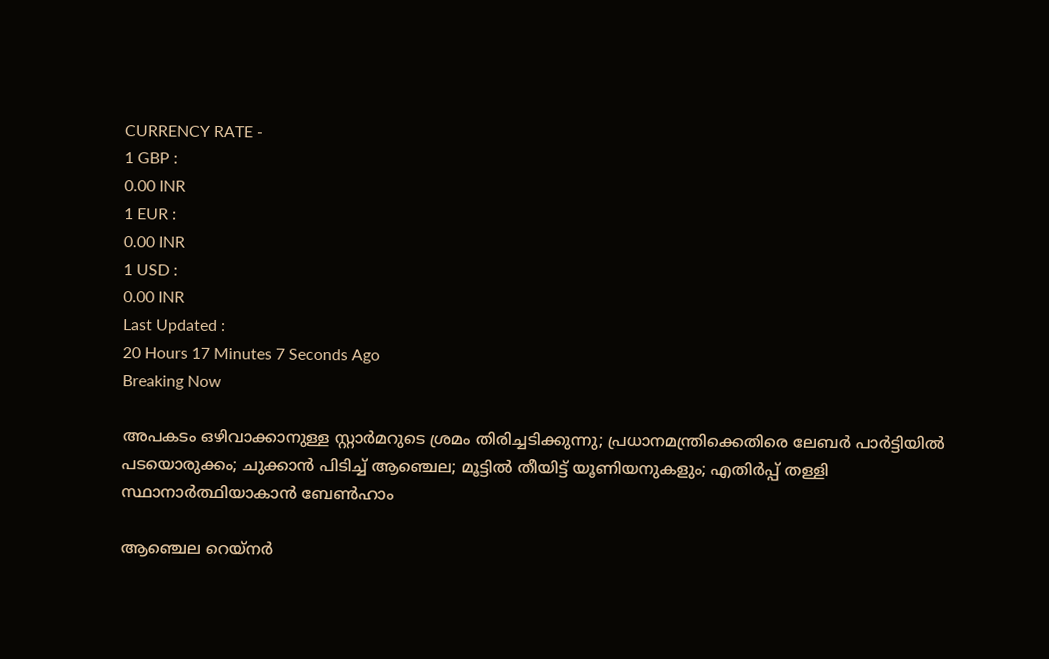CURRENCY RATE -
1 GBP :
0.00 INR
1 EUR :
0.00 INR
1 USD :
0.00 INR
Last Updated :
20 Hours 17 Minutes 7 Seconds Ago
Breaking Now

അപകടം ഒഴിവാക്കാനുള്ള സ്റ്റാര്‍മറുടെ ശ്രമം തിരിച്ചടിക്കുന്നു; പ്രധാനമന്ത്രിക്കെതിരെ ലേബര്‍ പാര്‍ട്ടിയില്‍ പടയൊരുക്കം; ചുക്കാന്‍ പിടിച്ച് ആഞ്ചെല; മൂട്ടില്‍ തീയിട്ട് യൂണിയനുകളും; എതിര്‍പ്പ് തള്ളി സ്ഥാനാര്‍ത്ഥിയാകാന്‍ ബേണ്‍ഹാം

ആഞ്ചെല റെയ്‌നര്‍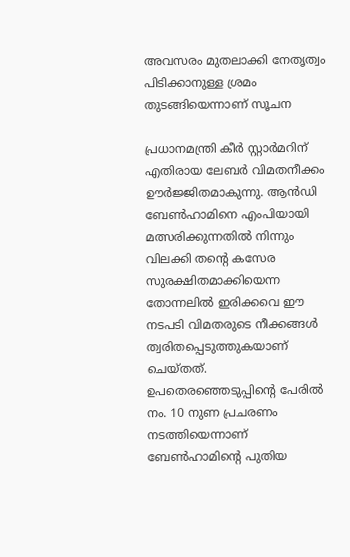അവസരം മുതലാക്കി നേതൃത്വം പിടിക്കാനുള്ള ശ്രമം തുടങ്ങിയെന്നാണ് സൂചന

പ്രധാനമന്ത്രി കീര്‍ സ്റ്റാര്‍മറിന് എതിരായ ലേബര്‍ വിമതനീക്കം ഊര്‍ജ്ജിതമാകുന്നു. ആന്‍ഡി ബേണ്‍ഹാമിനെ എംപിയായി മത്സരിക്കുന്നതില്‍ നിന്നും വിലക്കി തന്റെ കസേര സുരക്ഷിതമാക്കിയെന്ന തോന്നലില്‍ ഇരിക്കവെ ഈ നടപടി വിമതരുടെ നീക്കങ്ങള്‍ ത്വരിതപ്പെടുത്തുകയാണ് ചെയ്തത്. ഉപതെരഞ്ഞെടുപ്പിന്റെ പേരില്‍ നം. 10 നുണ പ്രചരണം നടത്തിയെന്നാണ് ബേണ്‍ഹാമിന്റെ പുതിയ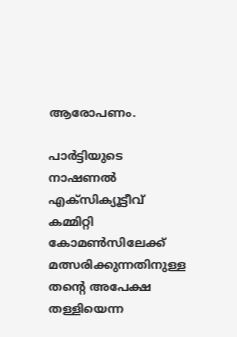ആരോപണം.

പാര്‍ട്ടിയുടെ നാഷണല്‍ എക്‌സിക്യൂട്ടീവ് കമ്മിറ്റി കോമണ്‍സിലേക്ക് മത്സരിക്കുന്നതിനുള്ള തന്റെ അപേക്ഷ തള്ളിയെന്ന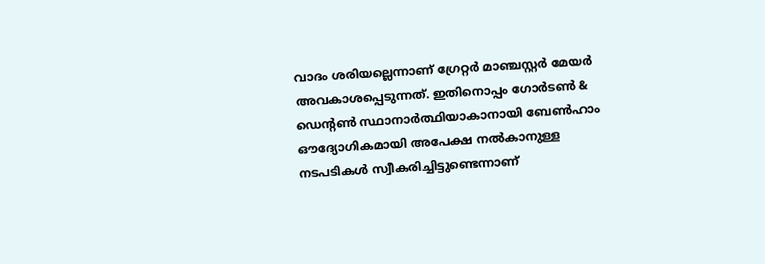വാദം ശരിയല്ലെന്നാണ് ഗ്രേറ്റര്‍ മാഞ്ചസ്റ്റര്‍ മേയര്‍ അവകാശപ്പെടുന്നത്. ഇതിനൊപ്പം ഗോര്‍ടണ്‍ & ഡെന്റണ്‍ സ്ഥാനാര്‍ത്ഥിയാകാനായി ബേണ്‍ഹാം ഔദ്യോഗികമായി അപേക്ഷ നല്‍കാനുള്ള നടപടികള്‍ സ്വീകരിച്ചിട്ടുണ്ടെന്നാണ്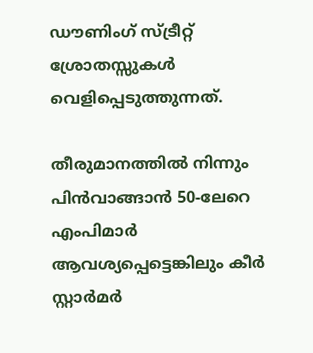ഡൗണിംഗ് സ്ട്രീറ്റ് ശ്രോതസ്സുകള്‍ വെളിപ്പെടുത്തുന്നത്.

തീരുമാനത്തില്‍ നിന്നും പിന്‍വാങ്ങാന്‍ 50-ലേറെ എംപിമാര്‍ ആവശ്യപ്പെട്ടെങ്കിലും കീര്‍ സ്റ്റാര്‍മര്‍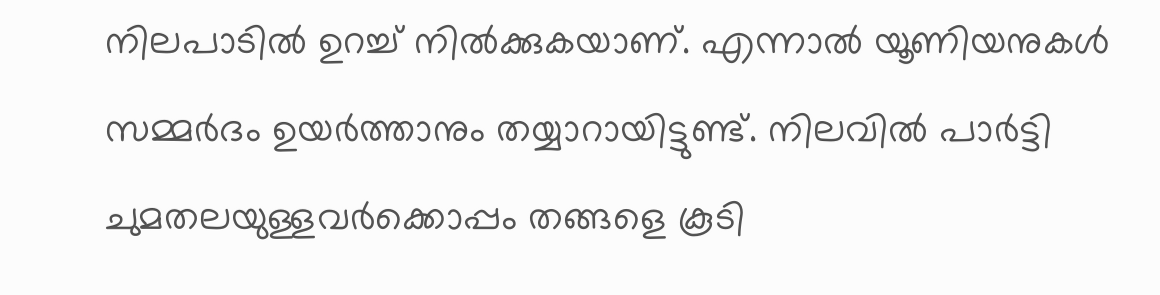നിലപാടില്‍ ഉറച്ച് നില്‍ക്കുകയാണ്. എന്നാല്‍ യൂണിയനുകള്‍ സമ്മര്‍ദം ഉയര്‍ത്താനും തയ്യാറായിട്ടുണ്ട്. നിലവില്‍ പാര്‍ട്ടി ചുമതലയുള്ളവര്‍ക്കൊപ്പം തങ്ങളെ കൂടി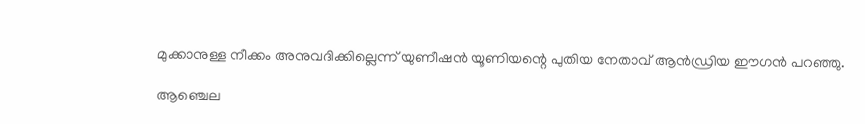മുക്കാനുള്ള നീക്കം അനുവദിക്കില്ലെന്ന് യുണീഷന്‍ യൂണിയന്റെ പുതിയ നേതാവ് ആന്‍ഡ്രിയ ഈഗന്‍ പറഞ്ഞു.

ആഞ്ചെല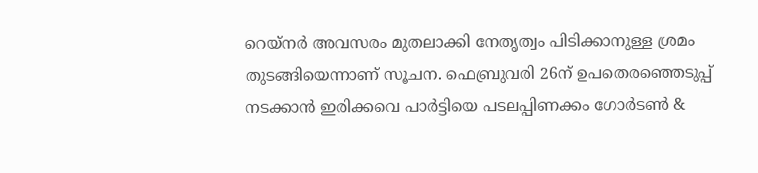റെയ്‌നര്‍ അവസരം മുതലാക്കി നേതൃത്വം പിടിക്കാനുള്ള ശ്രമം തുടങ്ങിയെന്നാണ് സൂചന. ഫെബ്രുവരി 26ന് ഉപതെരഞ്ഞെടുപ്പ് നടക്കാന്‍ ഇരിക്കവെ പാര്‍ട്ടിയെ പടലപ്പിണക്കം ഗോര്‍ടണ്‍ &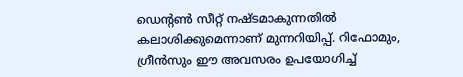ഡെന്റണ്‍ സീറ്റ് നഷ്ടമാകുന്നതില്‍ കലാശിക്കുമെന്നാണ് മുന്നറിയിപ്പ്. റിഫോമും, ഗ്രീന്‍സും ഈ അവസരം ഉപയോഗിച്ച്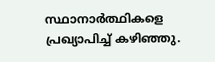സ്ഥാനാര്‍ത്ഥികളെ പ്രഖ്യാപിച്ച് കഴിഞ്ഞു.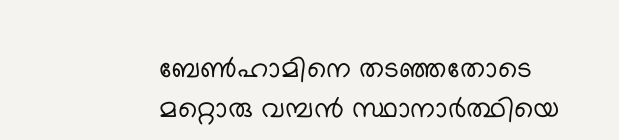ബേണ്‍ഹാമിനെ തടഞ്ഞതോടെ മറ്റൊരു വമ്പന്‍ സ്ഥാനാര്‍ത്ഥിയെ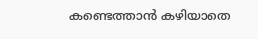കണ്ടെത്താന്‍ കഴിയാതെ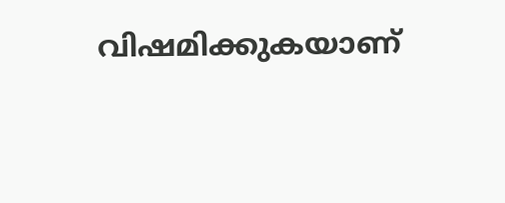വിഷമിക്കുകയാണ്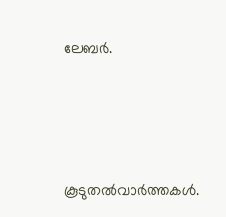ലേബര്‍.




കൂടുതല്‍വാര്‍ത്തകള്‍.